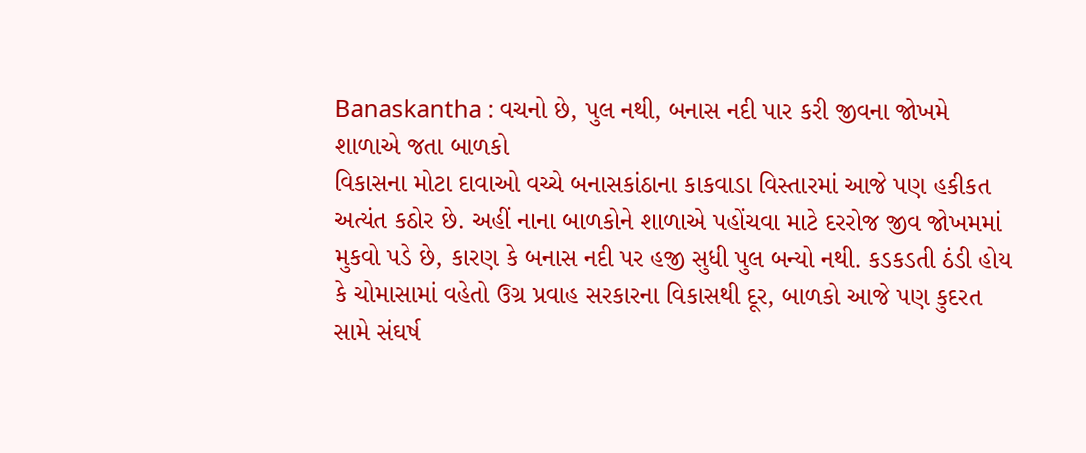Banaskantha : વચનો છે, પુલ નથી, બનાસ નદી પાર કરી જીવના જોખમે શાળાએ જતા બાળકો
વિકાસના મોટા દાવાઓ વચ્ચે બનાસકાંઠાના કાકવાડા વિસ્તારમાં આજે પણ હકીકત અત્યંત કઠોર છે. અહીં નાના બાળકોને શાળાએ પહોંચવા માટે દરરોજ જીવ જોખમમાં મુકવો પડે છે, કારણ કે બનાસ નદી પર હજી સુધી પુલ બન્યો નથી. કડકડતી ઠંડી હોય કે ચોમાસામાં વહેતો ઉગ્ર પ્રવાહ સરકારના વિકાસથી દૂર, બાળકો આજે પણ કુદરત સામે સંઘર્ષ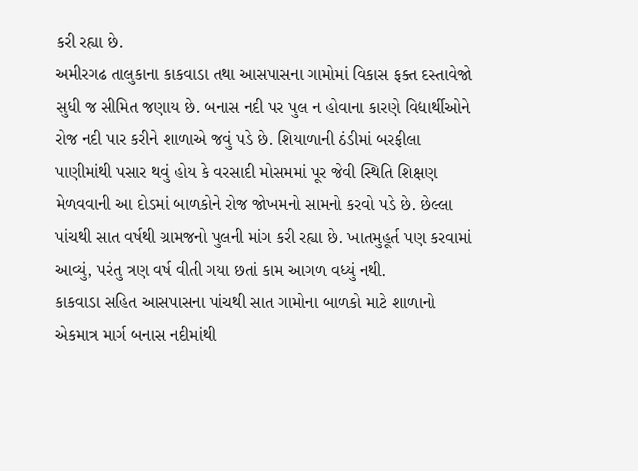કરી રહ્યા છે.
અમીરગઢ તાલુકાના કાકવાડા તથા આસપાસના ગામોમાં વિકાસ ફક્ત દસ્તાવેજો સુધી જ સીમિત જણાય છે. બનાસ નદી પર પુલ ન હોવાના કારણે વિદ્યાર્થીઓને રોજ નદી પાર કરીને શાળાએ જવું પડે છે. શિયાળાની ઠંડીમાં બરફીલા પાણીમાંથી પસાર થવું હોય કે વરસાદી મોસમમાં પૂર જેવી સ્થિતિ શિક્ષણ મેળવવાની આ દોડમાં બાળકોને રોજ જોખમનો સામનો કરવો પડે છે. છેલ્લા પાંચથી સાત વર્ષથી ગ્રામજનો પુલની માંગ કરી રહ્યા છે. ખાતમુહૂર્ત પણ કરવામાં આવ્યું, પરંતુ ત્રણ વર્ષ વીતી ગયા છતાં કામ આગળ વધ્યું નથી.
કાકવાડા સહિત આસપાસના પાંચથી સાત ગામોના બાળકો માટે શાળાનો એકમાત્ર માર્ગ બનાસ નદીમાંથી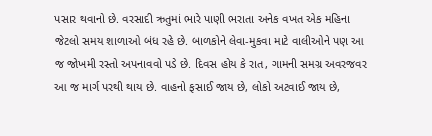પસાર થવાનો છે. વરસાદી ઋતુમાં ભારે પાણી ભરાતા અનેક વખત એક મહિના જેટલો સમય શાળાઓ બંધ રહે છે. બાળકોને લેવા-મુકવા માટે વાલીઓને પણ આ જ જોખમી રસ્તો અપનાવવો પડે છે. દિવસ હોય કે રાત, ગામની સમગ્ર અવરજવર આ જ માર્ગ પરથી થાય છે. વાહનો ફસાઈ જાય છે, લોકો અટવાઈ જાય છે,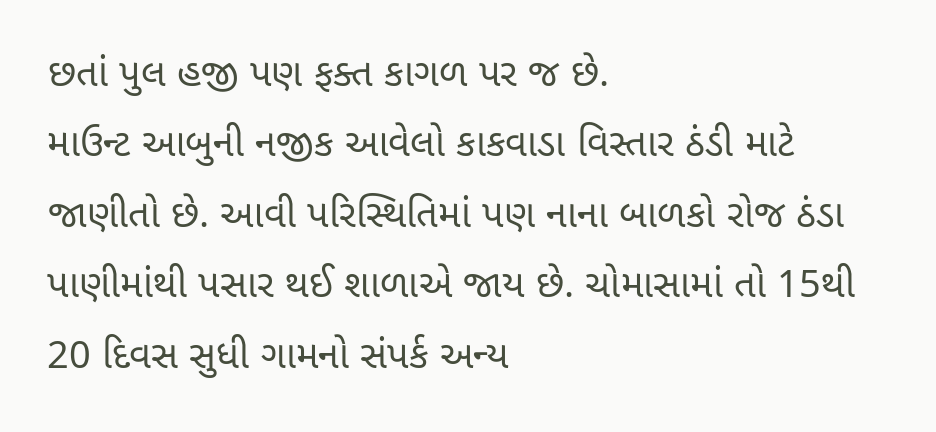છતાં પુલ હજી પણ ફક્ત કાગળ પર જ છે.
માઉન્ટ આબુની નજીક આવેલો કાકવાડા વિસ્તાર ઠંડી માટે જાણીતો છે. આવી પરિસ્થિતિમાં પણ નાના બાળકો રોજ ઠંડા પાણીમાંથી પસાર થઈ શાળાએ જાય છે. ચોમાસામાં તો 15થી 20 દિવસ સુધી ગામનો સંપર્ક અન્ય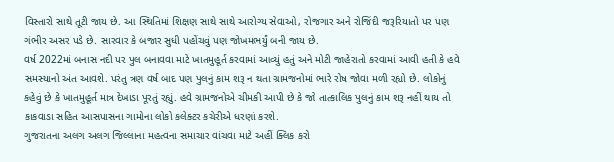વિસ્તારો સાથે તૂટી જાય છે. આ સ્થિતિમાં શિક્ષણ સાથે સાથે આરોગ્ય સેવાઓ, રોજગાર અને રોજિંદી જરૂરિયાતો પર પણ ગંભીર અસર પડે છે. સારવાર કે બજાર સુધી પહોંચવું પણ જોખમભર્યું બની જાય છે.
વર્ષ 2022માં બનાસ નદી પર પુલ બનાવવા માટે ખાતમુહૂર્ત કરવામાં આવ્યું હતું અને મોટી જાહેરાતો કરવામાં આવી હતી કે હવે સમસ્યાનો અંત આવશે. પરંતુ ત્રણ વર્ષ બાદ પણ પુલનું કામ શરૂ ન થતા ગ્રામજનોમાં ભારે રોષ જોવા મળી રહ્યો છે. લોકોનું કહેવું છે કે ખાતમુહૂર્ત માત્ર દેખાડા પૂરતું રહ્યું. હવે ગ્રામજનોએ ચીમકી આપી છે કે જો તાત્કાલિક પુલનું કામ શરૂ નહીં થાય તો કાકવાડા સહિત આસપાસના ગામોના લોકો કલેક્ટર કચેરીએ ધરણાં કરશે.
ગુજરાતના અલગ અલગ જિલ્લાના મહત્વના સમાચાર વાંચવા માટે અહીં ક્લિક કરો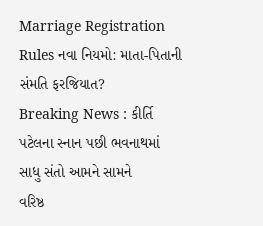Marriage Registration Rules નવા નિયમો: માતા-પિતાની સંમતિ ફરજિયાત?
Breaking News : કીર્તિ પટેલના સ્નાન પછી ભવનાથમાં સાધુ સંતો આમને સામને
વરિષ્ઠ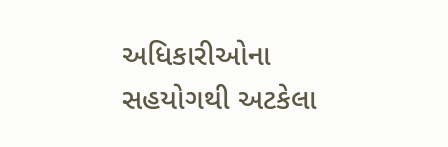અધિકારીઓના સહયોગથી અટકેલા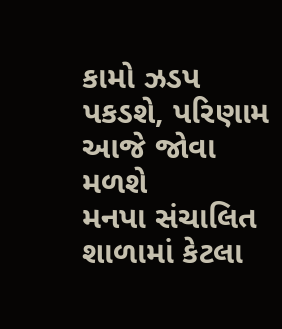કામો ઝડપ પકડશે, પરિણામ આજે જોવા મળશે
મનપા સંચાલિત શાળામાં કેટલા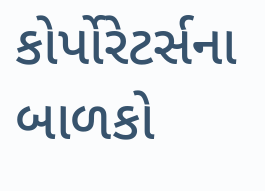કોર્પોરેટર્સના બાળકો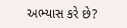અભ્યાસ કરે છે?